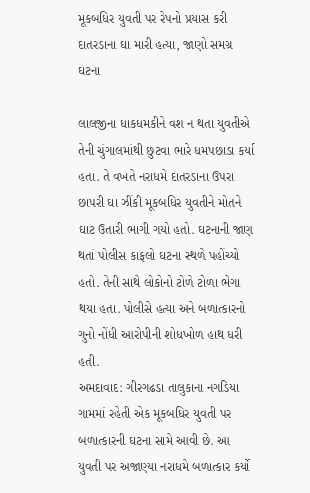મૂકબધિર યુવતી પર રેપનો પ્રયાસ કરી દાતરડાના ઘા મારી હત્યા, જાણો સમગ્ર ઘટના

લાલજીના ધાકધમકીને વશ ન થતા યુવતીએ તેની ચુંગાલમાંથી છુટવા ભારે ધમપછાડા કર્યા હતા. તે વખતે નરાધમે દાતરડાના ઉપરા છાપરી ઘા ઝીંકી મૂકબધિર યુવતીને મોતને ઘાટ ઉતારી ભાગી ગયો હતો. ઘટનાની જાણ થતાં પોલીસ કાફલો ઘટના સ્થળે પહોંચ્યો હતો. તેની સાથે લોકોનો ટોળે ટોળા ભેગા થયા હતા. પોલીસે હત્યા અને બળાત્કારનો ગુનો નોંધી આરોપીની શોધખોળ હાથ ધરી હતી.
અમદાવાદ: ગીરગઢડા તાલુકાના નગડિયા ગામમાં રહેતી એક મૂકબધિર યુવતી પર બળાત્કારની ઘટના સામે આવી છે. આ યુવતી પર અજાણ્યા નરાધમે બળાત્કાર કર્યો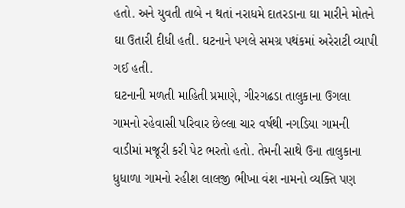હતો. અને યુવતી તાબે ન થતાં નરાધમે દાતરડાના ઘા મારીને મોતને ઘા ઉતારી દીધી હતી. ઘટનાને પગલે સમગ્ર પથંકમાં અરેરાટી વ્યાપી ગઈ હતી.
ઘટનાની મળતી માહિતી પ્રમાણે, ગીરગઢડા તાલુકાના ઉગલા ગામનો રહેવાસી પરિવાર છેલ્લા ચાર વર્ષથી નગડિયા ગામની વાડીમાં મજૂરી કરી પેટ ભરતો હતો. તેમની સાથે ઉના તાલુકાના ધુધાળા ગામનો રહીશ લાલજી ભીખા વંશ નામનો વ્યક્તિ પણ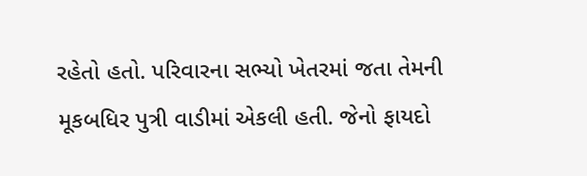રહેતો હતો. પરિવારના સભ્યો ખેતરમાં જતા તેમની મૂકબધિર પુત્રી વાડીમાં એકલી હતી. જેનો ફાયદો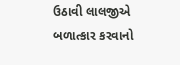ઉઠાવી લાલજીએ બળાત્કાર કરવાનો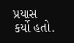પ્રયાસ કર્યો હતો.